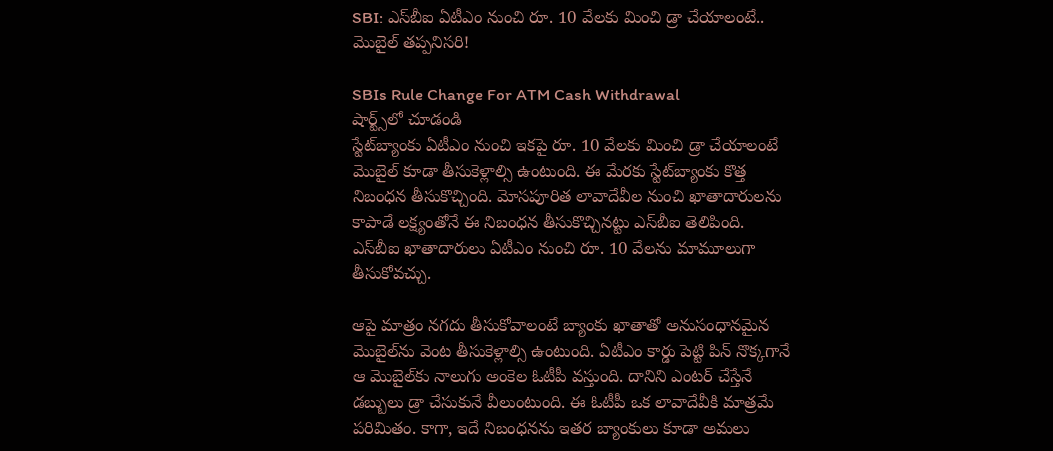SBI: ఎస్‌బీఐ ఏటీఎం నుంచి రూ. 10 వేలకు మించి డ్రా చేయాలంటే.. మొబైల్ తప్పనిసరి!

SBIs Rule Change For ATM Cash Withdrawal
షార్ట్స్‌లో చూడండి
స్టేట్‌బ్యాంకు ఏటీఎం నుంచి ఇకపై రూ. 10 వేలకు మించి డ్రా చేయాలంటే మొబైల్ కూడా తీసుకెళ్లాల్సి ఉంటుంది. ఈ మేరకు స్టేట్‌బ్యాంకు కొత్త నిబంధన తీసుకొచ్చింది. మోసపూరిత లావాదేవీల నుంచి ఖాతాదారులను కాపాడే లక్ష్యంతోనే ఈ నిబంధన తీసుకొచ్చినట్టు ఎస్‌బీఐ తెలిపింది. ఎస్‌బీఐ ఖాతాదారులు ఏటీఎం నుంచి రూ. 10 వేలను మామూలుగా తీసుకోవచ్చు.

ఆపై మాత్రం నగదు తీసుకోవాలంటే బ్యాంకు ఖాతాతో అనుసంధానమైన మొబైల్‌ను వెంట తీసుకెళ్లాల్సి ఉంటుంది. ఏటీఎం కార్డు పెట్టి పిన్ నొక్కగానే ఆ మొబైల్‌కు నాలుగు అంకెల ఓటీపీ వస్తుంది. దానిని ఎంటర్ చేస్తేనే డబ్బులు డ్రా చేసుకునే వీలుంటుంది. ఈ ఓటీపీ ఒక లావాదేవీకి మాత్రమే పరిమితం. కాగా, ఇదే నిబంధనను ఇతర బ్యాంకులు కూడా అమలు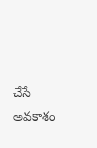చేసే అవకాశం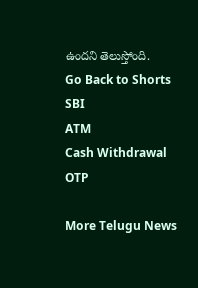ఉందని తెలుస్తోంది.
Go Back to Shorts
SBI
ATM
Cash Withdrawal
OTP

More Telugu News